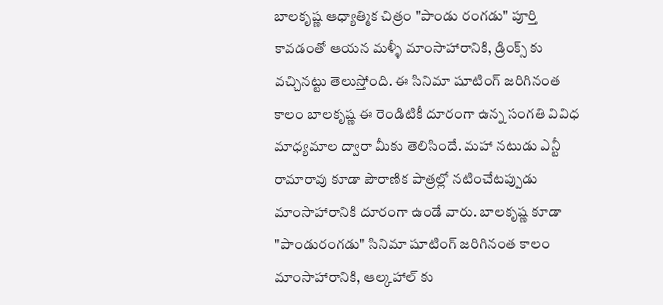బాలకృష్ణ ఆధ్యాత్మిక చిత్రం "పాండు రంగడు" పూర్తి కావడంతో ఆయన మళ్ళీ మాంసాహారానికి, డ్రింక్స్ కు వచ్చినట్టు తెలుస్తోంది. ఈ సినిమా షూటింగ్ జరిగినంత కాలం బాలకృష్ణ ఈ రెండిటికీ దూరంగా ఉన్న సంగతి వివిధ మాధ్యమాల ద్వారా మీకు తెలిసిందే. మహా నటుడు ఎన్టీ రామారావు కూడా పౌరాణిక పాత్రల్లో నటించేటప్పుడు మాంసాహారానికి దూరంగా ఉండే వారు. బాలకృష్ణ కూడా "పాండురంగడు" సినిమా షూటింగ్ జరిగినంత కాలం మాంసాహారానికి, ఆల్కహాల్ కు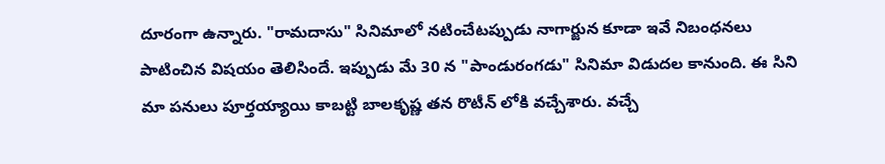దూరంగా ఉన్నారు. "రామదాసు" సినిమాలో నటించేటప్పుడు నాగార్జున కూడా ఇవే నిబంధనలు పాటించిన విషయం తెలిసిందే. ఇప్పుడు మే 30 న "పాండురంగడు" సినిమా విడుదల కానుంది. ఈ సిని మా పనులు పూర్తయ్యాయి కాబట్టి బాలకృష్ణ తన రొటీన్ లోకి వచ్చేశారు. వచ్చే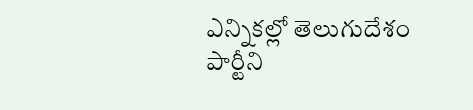ఎన్నికల్లో తెలుగుదేశం పార్టీని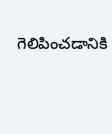గెలిపించడానికి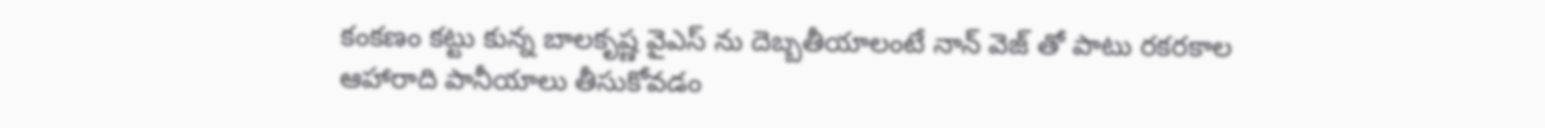కంకణం కట్టు కున్న బాలకృష్ణ వైఎస్ ను దెబ్బతీయాలంటే నాన్ వెజ్ తో పాటు రకరకాల ఆహారాది పానీయాలు తీసుకోవడం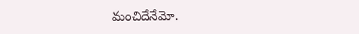మంచిదేనేమో.